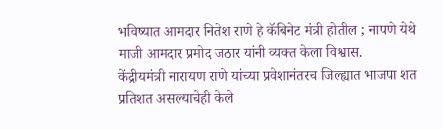भविष्यात आमदार नितेश राणे हे कॅबिनेट मंत्री होतील ; नापणे येथे माजी आमदार प्रमोद जठार यांनी व्यक्त केला विश्वास.
केंद्रीयमंत्री नारायण राणे यांच्या प्रवेशानंतरच जिल्ह्यात भाजपा शत प्रतिशत असल्याचेही केले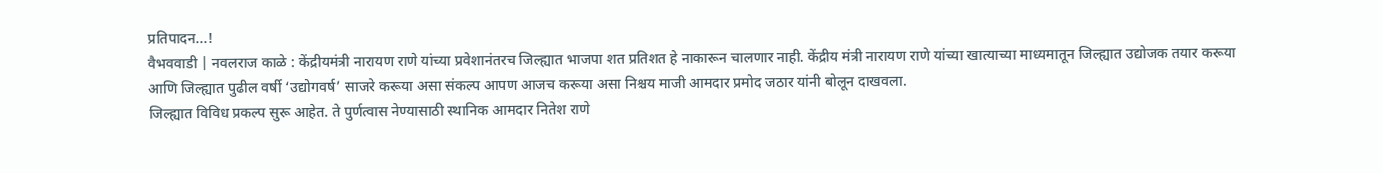प्रतिपादन...!
वैभववाडी | नवलराज काळे : केंद्रीयमंत्री नारायण राणे यांच्या प्रवेशानंतरच जिल्ह्यात भाजपा शत प्रतिशत हे नाकारून चालणार नाही. केंद्रीय मंत्री नारायण राणे यांच्या खात्याच्या माध्यमातून जिल्ह्यात उद्योजक तयार करूया आणि जिल्ह्यात पुढील वर्षी ‘उद्योगवर्ष’ साजरे करूया असा संकल्प आपण आजच करूया असा निश्चय माजी आमदार प्रमोद जठार यांनी बोलून दाखवला.
जिल्ह्यात विविध प्रकल्प सुरू आहेत. ते पुर्णत्वास नेण्यासाठी स्थानिक आमदार नितेश राणे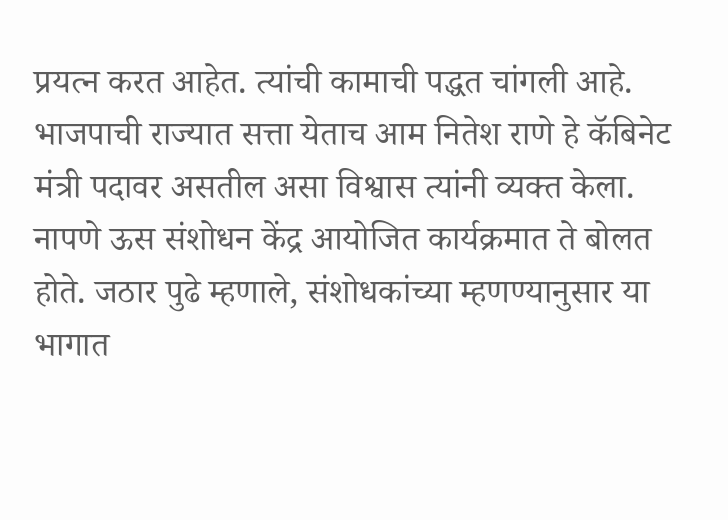प्रयत्न करत आहेत. त्यांची कामाची पद्धत चांगली आहे.
भाजपाची राज्यात सत्ता येताच आम नितेश राणे हे कॅबिनेट मंत्री पदावर असतील असा विश्वास त्यांनी व्यक्त केला.
नापणे ऊस संशोधन केंद्र आयोजित कार्यक्रमात ते बोलत होते. जठार पुढे म्हणाले, संशोधकांच्या म्हणण्यानुसार या भागात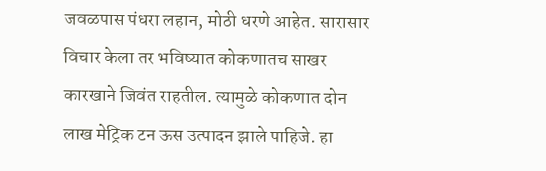जवळपास पंधरा लहान, मोठी धरणे आहेत. सारासार विचार केला तर भविष्यात कोकणातच साखर कारखाने जिवंत राहतील. त्यामुळे कोकणात दोन लाख मेट्रिक टन ऊस उत्पादन झाले पाहिजे. हा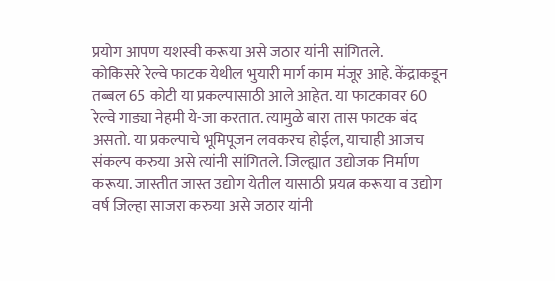प्रयोग आपण यशस्वी करूया असे जठार यांनी सांगितले.
कोकिसरे रेल्वे फाटक येथील भुयारी मार्ग काम मंजूर आहे. केंद्राकडून तब्बल 65 कोटी या प्रकल्पासाठी आले आहेत. या फाटकावर 60 रेल्वे गाड्या नेहमी ये-जा करतात. त्यामुळे बारा तास फाटक बंद असतो. या प्रकल्पाचे भूमिपूजन लवकरच होईल, याचाही आजच संकल्प करुया असे त्यांनी सांगितले. जिल्ह्यात उद्योजक निर्माण करूया. जास्तीत जास्त उद्योग येतील यासाठी प्रयत्न करूया व उद्योग वर्ष जिल्हा साजरा करुया असे जठार यांनी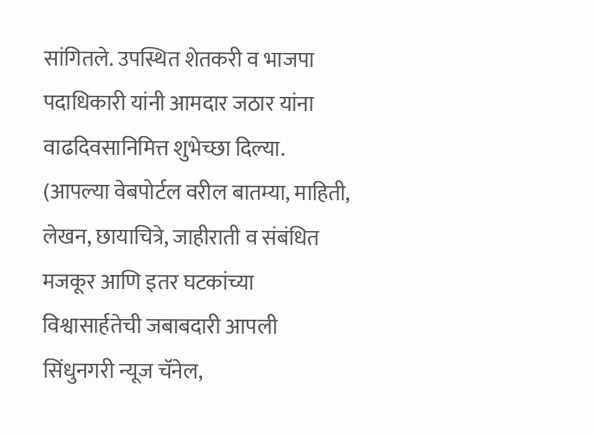सांगितले. उपस्थित शेतकरी व भाजपा पदाधिकारी यांनी आमदार जठार यांना वाढदिवसानिमित्त शुभेच्छा दिल्या.
(आपल्या वेबपोर्टल वरील बातम्या, माहिती, लेखन, छायाचित्रे, जाहीराती व संबंधित मजकूर आणि इतर घटकांच्या विश्वासार्हतेची जबाबदारी आपली सिंधुनगरी न्यूज चॅनेल,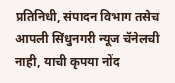प्रतिनिधी, संपादन विभाग तसेच आपली सिंधुनगरी न्यूज चॅनेलची नाही, याची कृपया नोंद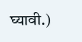घ्यावी.)